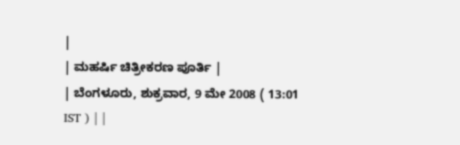|
| ಮಹರ್ಷಿ ಚಿತ್ರೀಕರಣ ಪೂರ್ತಿ |
| ಬೆಂಗಳೂರು, ಶುಕ್ರವಾರ, 9 ಮೇ 2008 ( 13:01 IST ) | |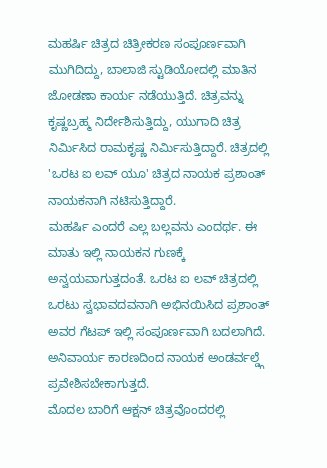ಮಹರ್ಷಿ ಚಿತ್ರದ ಚಿತ್ರೀಕರಣ ಸಂಪೂರ್ಣವಾಗಿ ಮುಗಿದಿದ್ದು, ಬಾಲಾಜಿ ಸ್ಟುಡಿಯೋದಲ್ಲಿ ಮಾತಿನ ಜೋಡಣಾ ಕಾರ್ಯ ನಡೆಯುತ್ತಿದೆ. ಚಿತ್ರವನ್ನು ಕೃಷ್ಣಬ್ರಹ್ಮ ನಿರ್ದೇಶಿಸುತ್ತಿದ್ದು, ಯುಗಾದಿ ಚಿತ್ರ ನಿರ್ಮಿಸಿದ ರಾಮಕೃಷ್ಣ ನಿರ್ಮಿಸುತ್ತಿದ್ದಾರೆ. ಚಿತ್ರದಲ್ಲಿ 'ಒರಟ ಐ ಲವ್ ಯೂ' ಚಿತ್ರದ ನಾಯಕ ಪ್ರಶಾಂತ್ ನಾಯಕನಾಗಿ ನಟಿಸುತ್ತಿದ್ದಾರೆ.
ಮಹರ್ಷಿ ಎಂದರೆ ಎಲ್ಲ ಬಲ್ಲವನು ಎಂದರ್ಥ. ಈ ಮಾತು ಇಲ್ಲಿ ನಾಯಕನ ಗುಣಕ್ಕೆ ಅನ್ವಯವಾಗುತ್ತದಂತೆ. ಒರಟ ಐ ಲವ್ ಚಿತ್ರದಲ್ಲಿ ಒರಟು ಸ್ವಭಾವದವನಾಗಿ ಅಭಿನಯಿಸಿದ ಪ್ರಶಾಂತ್ ಅವರ ಗೆಟಪ್ ಇಲ್ಲಿ ಸಂಪೂರ್ಣವಾಗಿ ಬದಲಾಗಿದೆ. ಅನಿವಾರ್ಯ ಕಾರಣದಿಂದ ನಾಯಕ ಅಂಡರ್ವಲ್ಡ್ಗೆ ಪ್ರವೇಶಿಸಬೇಕಾಗುತ್ತದೆ.
ಮೊದಲ ಬಾರಿಗೆ ಆಕ್ಷನ್ ಚಿತ್ರವೊಂದರಲ್ಲಿ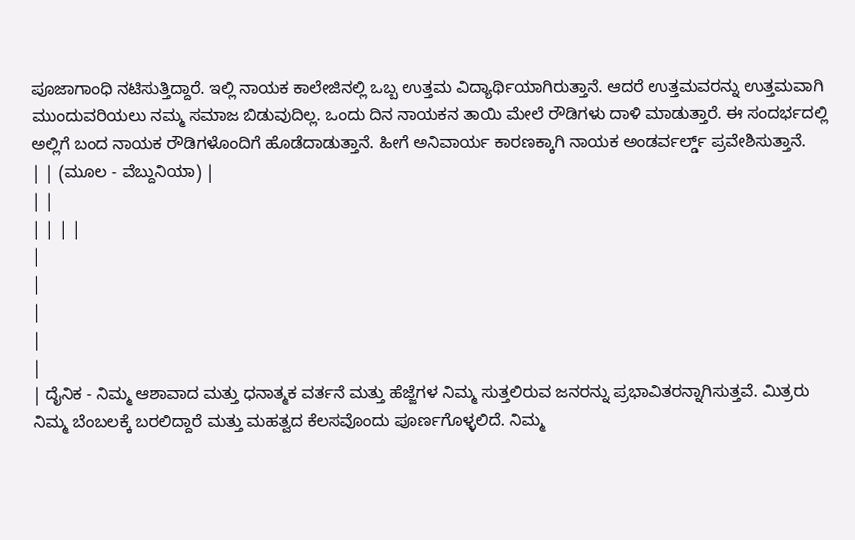ಪೂಜಾಗಾಂಧಿ ನಟಿಸುತ್ತಿದ್ದಾರೆ. ಇಲ್ಲಿ ನಾಯಕ ಕಾಲೇಜಿನಲ್ಲಿ ಒಬ್ಬ ಉತ್ತಮ ವಿದ್ಯಾರ್ಥಿಯಾಗಿರುತ್ತಾನೆ. ಆದರೆ ಉತ್ತಮವರನ್ನು ಉತ್ತಮವಾಗಿ ಮುಂದುವರಿಯಲು ನಮ್ಮ ಸಮಾಜ ಬಿಡುವುದಿಲ್ಲ. ಒಂದು ದಿನ ನಾಯಕನ ತಾಯಿ ಮೇಲೆ ರೌಡಿಗಳು ದಾಳಿ ಮಾಡುತ್ತಾರೆ. ಈ ಸಂದರ್ಭದಲ್ಲಿ ಅಲ್ಲಿಗೆ ಬಂದ ನಾಯಕ ರೌಡಿಗಳೊಂದಿಗೆ ಹೊಡೆದಾಡುತ್ತಾನೆ. ಹೀಗೆ ಅನಿವಾರ್ಯ ಕಾರಣಕ್ಕಾಗಿ ನಾಯಕ ಅಂಡರ್ವರ್ಲ್ಡ್ ಪ್ರವೇಶಿಸುತ್ತಾನೆ.
| | (ಮೂಲ - ವೆಬ್ದುನಿಯಾ) |
| |
| | | |
|
|
|
|
|
| ದೈನಿಕ - ನಿಮ್ಮ ಆಶಾವಾದ ಮತ್ತು ಧನಾತ್ಮಕ ವರ್ತನೆ ಮತ್ತು ಹೆಜ್ಜೆಗಳ ನಿಮ್ಮ ಸುತ್ತಲಿರುವ ಜನರನ್ನು ಪ್ರಭಾವಿತರನ್ನಾಗಿಸುತ್ತವೆ. ಮಿತ್ರರು ನಿಮ್ಮ ಬೆಂಬಲಕ್ಕೆ ಬರಲಿದ್ದಾರೆ ಮತ್ತು ಮಹತ್ವದ ಕೆಲಸವೊಂದು ಪೂರ್ಣಗೊಳ್ಳಲಿದೆ. ನಿಮ್ಮ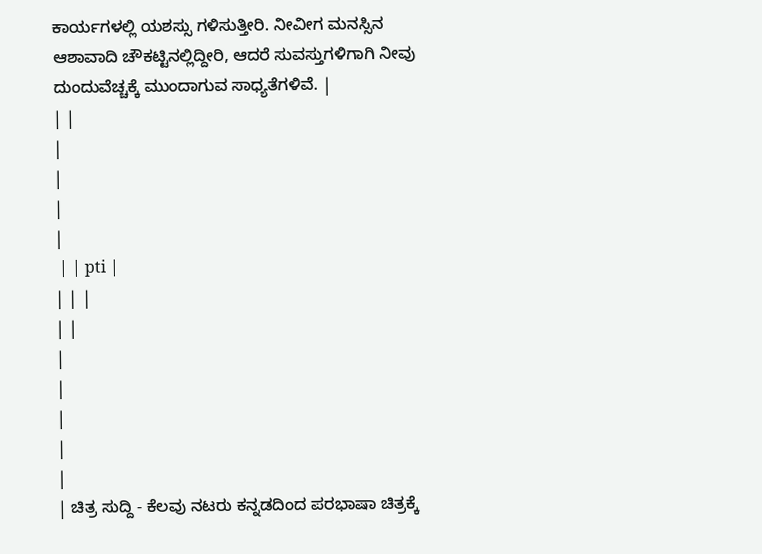ಕಾರ್ಯಗಳಲ್ಲಿ ಯಶಸ್ಸು ಗಳಿಸುತ್ತೀರಿ. ನೀವೀಗ ಮನಸ್ಸಿನ ಆಶಾವಾದಿ ಚೌಕಟ್ಟಿನಲ್ಲಿದ್ದೀರಿ, ಆದರೆ ಸುವಸ್ತುಗಳಿಗಾಗಿ ನೀವು ದುಂದುವೆಚ್ಚಕ್ಕೆ ಮುಂದಾಗುವ ಸಾಧ್ಯತೆಗಳಿವೆ. |
| |
|
|
|
|
 | | pti |
| | |
| |
|
|
|
|
|
| ಚಿತ್ರ ಸುದ್ದಿ - ಕೆಲವು ನಟರು ಕನ್ನಡದಿಂದ ಪರಭಾಷಾ ಚಿತ್ರಕ್ಕೆ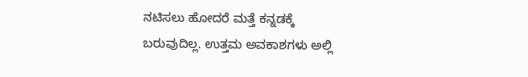ನಟಿಸಲು ಹೋದರೆ ಮತ್ತೆ ಕನ್ನಡಕ್ಕೆ ಬರುವುದಿಲ್ಲ. ಉತ್ತಮ ಅವಕಾಶಗಳು ಅಲ್ಲಿ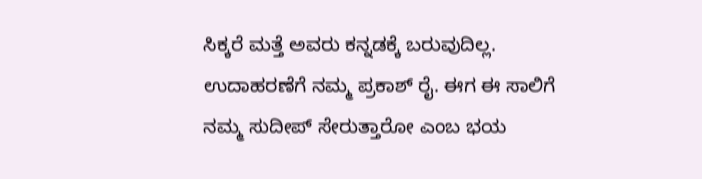ಸಿಕ್ಕರೆ ಮತ್ತೆ ಅವರು ಕನ್ನಡಕ್ಕೆ ಬರುವುದಿಲ್ಲ. ಉದಾಹರಣೆಗೆ ನಮ್ಮ ಪ್ರಕಾಶ್ ರೈ. ಈಗ ಈ ಸಾಲಿಗೆ ನಮ್ಮ ಸುದೀಪ್ ಸೇರುತ್ತಾರೋ ಎಂಬ ಭಯ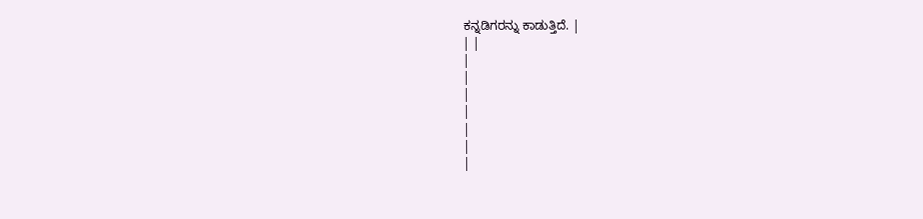ಕನ್ನಡಿಗರನ್ನು ಕಾಡುತ್ತಿದೆ. |
| |
|
|
|
|
|
|
|